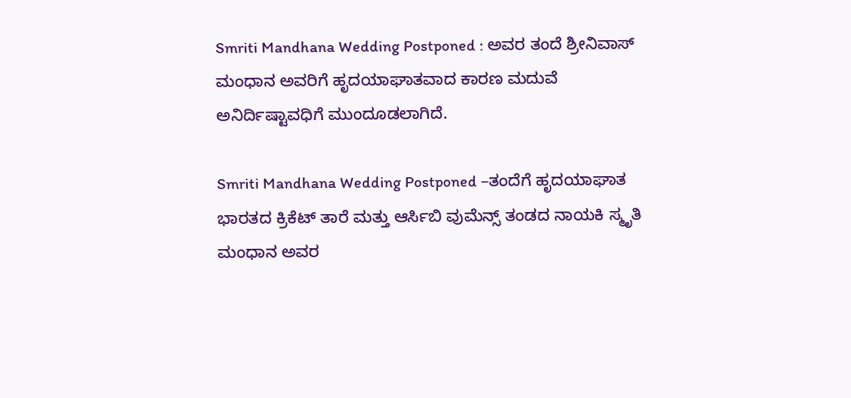Smriti Mandhana Wedding Postponed : ಅವರ ತಂದೆ ಶ್ರೀನಿವಾಸ್ ಮಂಧಾನ ಅವರಿಗೆ ಹೃದಯಾಘಾತವಾದ ಕಾರಣ ಮದುವೆ ಅನಿರ್ದಿಷ್ಟಾವಧಿಗೆ ಮುಂದೂಡಲಾಗಿದೆ.

Smriti Mandhana Wedding Postponed –ತಂದೆಗೆ ಹೃದಯಾಘಾತ
ಭಾರತದ ಕ್ರಿಕೆಟ್ ತಾರೆ ಮತ್ತು ಆರ್ಸಿಬಿ ವುಮೆನ್ಸ್ ತಂಡದ ನಾಯಕಿ ಸ್ಮೃತಿ ಮಂಧಾನ ಅವರ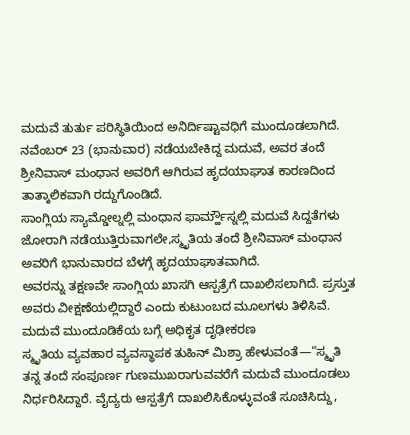ಮದುವೆ ತುರ್ತು ಪರಿಸ್ಥಿತಿಯಿಂದ ಅನಿರ್ದಿಷ್ಟಾವಧಿಗೆ ಮುಂದೂಡಲಾಗಿದೆ. ನವೆಂಬರ್ 23 (ಭಾನುವಾರ) ನಡೆಯಬೇಕಿದ್ದ ಮದುವೆ, ಅವರ ತಂದೆ ಶ್ರೀನಿವಾಸ್ ಮಂಧಾನ ಅವರಿಗೆ ಆಗಿರುವ ಹೃದಯಾಘಾತ ಕಾರಣದಿಂದ ತಾತ್ಕಾಲಿಕವಾಗಿ ರದ್ದುಗೊಂಡಿದೆ.
ಸಾಂಗ್ಲಿಯ ಸ್ಯಾಮ್ಡೋಲ್ನಲ್ಲಿ ಮಂಧಾನ ಫಾರ್ಮ್ಹೌಸ್ನಲ್ಲಿ ಮದುವೆ ಸಿದ್ದತೆಗಳು ಜೋರಾಗಿ ನಡೆಯುತ್ತಿರುವಾಗಲೇ,ಸ್ಮೃತಿಯ ತಂದೆ ಶ್ರೀನಿವಾಸ್ ಮಂಧಾನ ಅವರಿಗೆ ಭಾನುವಾರದ ಬೆಳಗ್ಗೆ ಹೃದಯಾಘಾತವಾಗಿದೆ.
ಅವರನ್ನು ತಕ್ಷಣವೇ ಸಾಂಗ್ಲಿಯ ಖಾಸಗಿ ಆಸ್ಪತ್ರೆಗೆ ದಾಖಲಿಸಲಾಗಿದೆ. ಪ್ರಸ್ತುತ ಅವರು ವೀಕ್ಷಣೆಯಲ್ಲಿದ್ದಾರೆ ಎಂದು ಕುಟುಂಬದ ಮೂಲಗಳು ತಿಳಿಸಿವೆ.
ಮದುವೆ ಮುಂದೂಡಿಕೆಯ ಬಗ್ಗೆ ಅಧಿಕೃತ ದೃಢೀಕರಣ
ಸ್ಮೃತಿಯ ವ್ಯವಹಾರ ವ್ಯವಸ್ಥಾಪಕ ತುಹಿನ್ ಮಿಶ್ರಾ ಹೇಳುವಂತೆ—“ಸ್ಮೃತಿ ತನ್ನ ತಂದೆ ಸಂಪೂರ್ಣ ಗುಣಮುಖರಾಗುವವರೆಗೆ ಮದುವೆ ಮುಂದೂಡಲು ನಿರ್ಧರಿಸಿದ್ದಾರೆ. ವೈದ್ಯರು ಆಸ್ಪತ್ರೆಗೆ ದಾಖಲಿಸಿಕೊಳ್ಳುವಂತೆ ಸೂಚಿಸಿದ್ದು,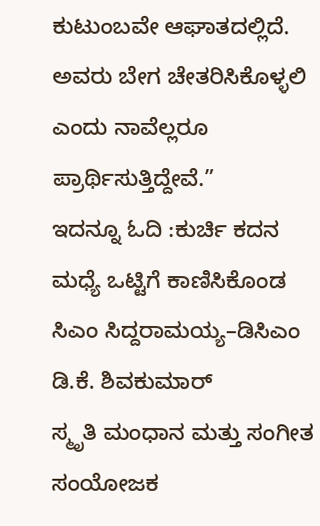ಕುಟುಂಬವೇ ಆಘಾತದಲ್ಲಿದೆ. ಅವರು ಬೇಗ ಚೇತರಿಸಿಕೊಳ್ಳಲಿ ಎಂದು ನಾವೆಲ್ಲರೂ ಪ್ರಾರ್ಥಿಸುತ್ತಿದ್ದೇವೆ.”
ಇದನ್ನೂ ಓದಿ :ಕುರ್ಚಿ ಕದನ ಮಧ್ಯೆ ಒಟ್ಟಿಗೆ ಕಾಣಿಸಿಕೊಂಡ ಸಿಎಂ ಸಿದ್ದರಾಮಯ್ಯ–ಡಿಸಿಎಂ ಡಿ.ಕೆ. ಶಿವಕುಮಾರ್
ಸ್ಮೃತಿ ಮಂಧಾನ ಮತ್ತು ಸಂಗೀತ ಸಂಯೋಜಕ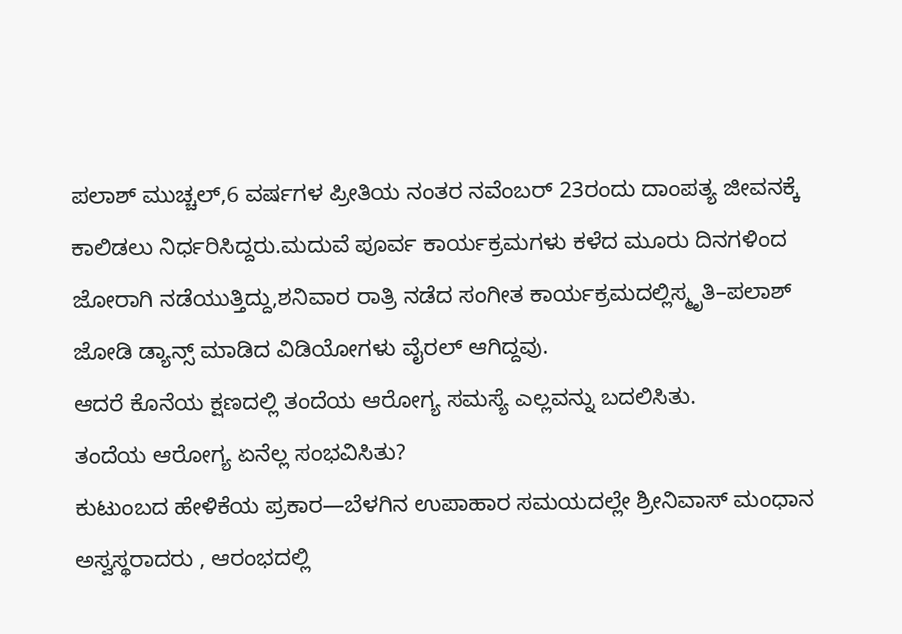ಪಲಾಶ್ ಮುಚ್ಚಲ್,6 ವರ್ಷಗಳ ಪ್ರೀತಿಯ ನಂತರ ನವೆಂಬರ್ 23ರಂದು ದಾಂಪತ್ಯ ಜೀವನಕ್ಕೆ ಕಾಲಿಡಲು ನಿರ್ಧರಿಸಿದ್ದರು.ಮದುವೆ ಪೂರ್ವ ಕಾರ್ಯಕ್ರಮಗಳು ಕಳೆದ ಮೂರು ದಿನಗಳಿಂದ ಜೋರಾಗಿ ನಡೆಯುತ್ತಿದ್ದು,ಶನಿವಾರ ರಾತ್ರಿ ನಡೆದ ಸಂಗೀತ ಕಾರ್ಯಕ್ರಮದಲ್ಲಿಸ್ಮೃತಿ–ಪಲಾಶ್ ಜೋಡಿ ಡ್ಯಾನ್ಸ್ ಮಾಡಿದ ವಿಡಿಯೋಗಳು ವೈರಲ್ ಆಗಿದ್ದವು.
ಆದರೆ ಕೊನೆಯ ಕ್ಷಣದಲ್ಲಿ ತಂದೆಯ ಆರೋಗ್ಯ ಸಮಸ್ಯೆ ಎಲ್ಲವನ್ನು ಬದಲಿಸಿತು.
ತಂದೆಯ ಆರೋಗ್ಯ ಏನೆಲ್ಲ ಸಂಭವಿಸಿತು?
ಕುಟುಂಬದ ಹೇಳಿಕೆಯ ಪ್ರಕಾರ—ಬೆಳಗಿನ ಉಪಾಹಾರ ಸಮಯದಲ್ಲೇ ಶ್ರೀನಿವಾಸ್ ಮಂಧಾನ ಅಸ್ವಸ್ಥರಾದರು , ಆರಂಭದಲ್ಲಿ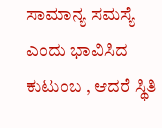ಸಾಮಾನ್ಯ ಸಮಸ್ಯೆ ಎಂದು ಭಾವಿಸಿದ ಕುಟುಂಬ , ಆದರೆ ಸ್ಥಿತಿ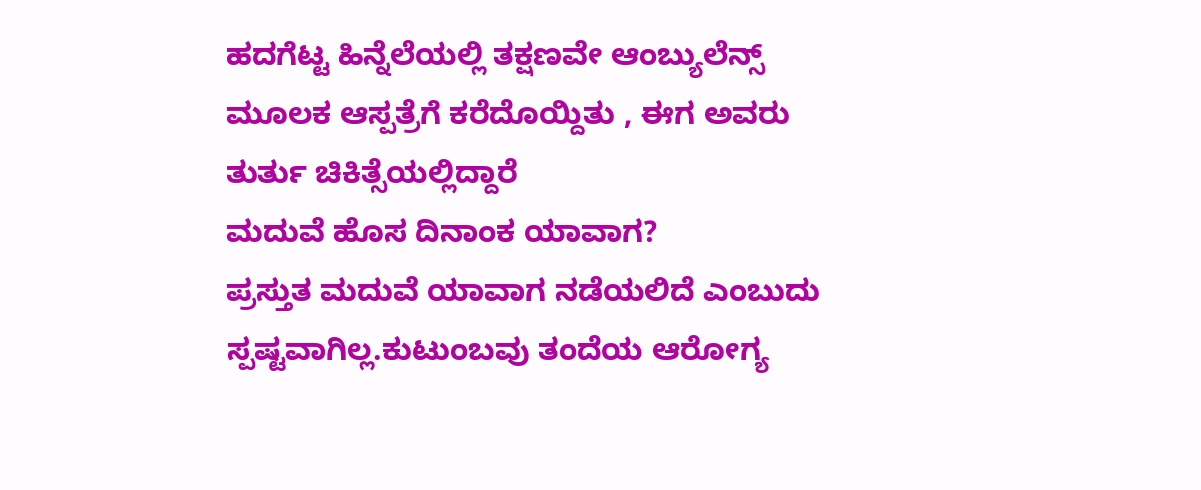ಹದಗೆಟ್ಟ ಹಿನ್ನೆಲೆಯಲ್ಲಿ ತಕ್ಷಣವೇ ಆಂಬ್ಯುಲೆನ್ಸ್ ಮೂಲಕ ಆಸ್ಪತ್ರೆಗೆ ಕರೆದೊಯ್ದಿತು , ಈಗ ಅವರು ತುರ್ತು ಚಿಕಿತ್ಸೆಯಲ್ಲಿದ್ದಾರೆ
ಮದುವೆ ಹೊಸ ದಿನಾಂಕ ಯಾವಾಗ?
ಪ್ರಸ್ತುತ ಮದುವೆ ಯಾವಾಗ ನಡೆಯಲಿದೆ ಎಂಬುದು ಸ್ಪಷ್ಟವಾಗಿಲ್ಲ.ಕುಟುಂಬವು ತಂದೆಯ ಆರೋಗ್ಯ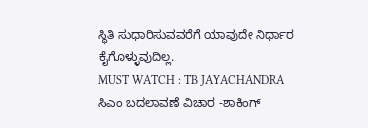ಸ್ಥಿತಿ ಸುಧಾರಿಸುವವರೆಗೆ ಯಾವುದೇ ನಿರ್ಧಾರ ಕೈಗೊಳ್ಳುವುದಿಲ್ಲ.
MUST WATCH : TB JAYACHANDRA ಸಿಎಂ ಬದಲಾವಣೆ ವಿಚಾರ -ಶಾಕಿಂಗ್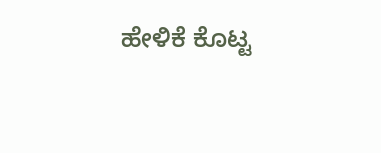ಹೇಳಿಕೆ ಕೊಟ್ಟ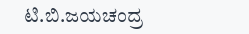ಟಿ.ಬಿ.ಜಯಚಂದ್ರ